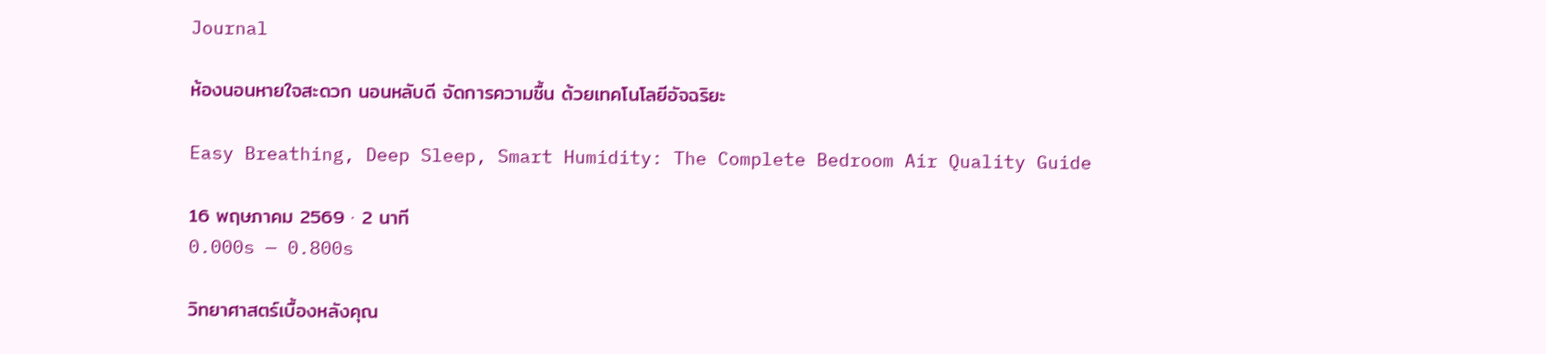Journal

ห้องนอนหายใจสะดวก นอนหลับดี จัดการความชื้น ด้วยเทคโนโลยีอัจฉริยะ

Easy Breathing, Deep Sleep, Smart Humidity: The Complete Bedroom Air Quality Guide

16 พฤษภาคม 2569 · 2 นาที
0.000s — 0.800s

วิทยาศาสตร์เบื้องหลังคุณ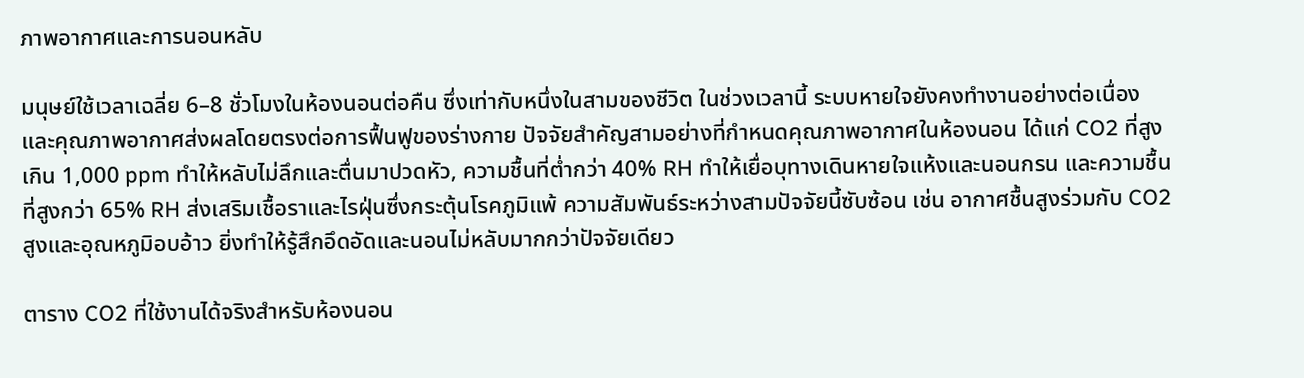ภาพอากาศและการนอนหลับ

มนุษย์ใช้เวลาเฉลี่ย 6–8 ชั่วโมงในห้องนอนต่อคืน ซึ่งเท่ากับหนึ่งในสามของชีวิต ในช่วงเวลานี้ ระบบหายใจยังคงทำงานอย่างต่อเนื่อง และคุณภาพอากาศส่งผลโดยตรงต่อการฟื้นฟูของร่างกาย ปัจจัยสำคัญสามอย่างที่กำหนดคุณภาพอากาศในห้องนอน ได้แก่ CO2 ที่สูงเกิน 1,000 ppm ทำให้หลับไม่ลึกและตื่นมาปวดหัว, ความชื้นที่ต่ำกว่า 40% RH ทำให้เยื่อบุทางเดินหายใจแห้งและนอนกรน และความชื้นที่สูงกว่า 65% RH ส่งเสริมเชื้อราและไรฝุ่นซึ่งกระตุ้นโรคภูมิแพ้ ความสัมพันธ์ระหว่างสามปัจจัยนี้ซับซ้อน เช่น อากาศชื้นสูงร่วมกับ CO2 สูงและอุณหภูมิอบอ้าว ยิ่งทำให้รู้สึกอึดอัดและนอนไม่หลับมากกว่าปัจจัยเดียว

ตาราง CO2 ที่ใช้งานได้จริงสำหรับห้องนอน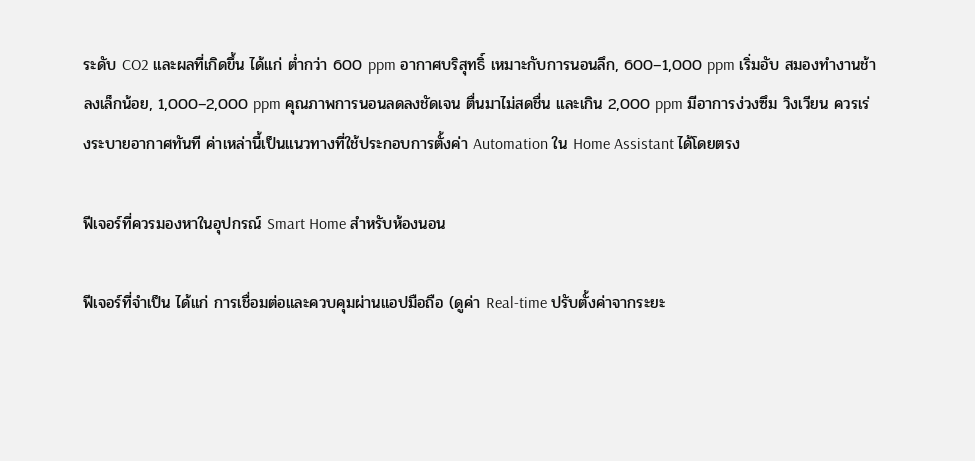ระดับ CO2 และผลที่เกิดขึ้น ได้แก่ ต่ำกว่า 600 ppm อากาศบริสุทธิ์ เหมาะกับการนอนลึก, 600–1,000 ppm เริ่มอับ สมองทำงานช้าลงเล็กน้อย, 1,000–2,000 ppm คุณภาพการนอนลดลงชัดเจน ตื่นมาไม่สดชื่น และเกิน 2,000 ppm มีอาการง่วงซึม วิงเวียน ควรเร่งระบายอากาศทันที ค่าเหล่านี้เป็นแนวทางที่ใช้ประกอบการตั้งค่า Automation ใน Home Assistant ได้โดยตรง

ฟีเจอร์ที่ควรมองหาในอุปกรณ์ Smart Home สำหรับห้องนอน

ฟีเจอร์ที่จำเป็น ได้แก่ การเชื่อมต่อและควบคุมผ่านแอปมือถือ (ดูค่า Real-time ปรับตั้งค่าจากระยะ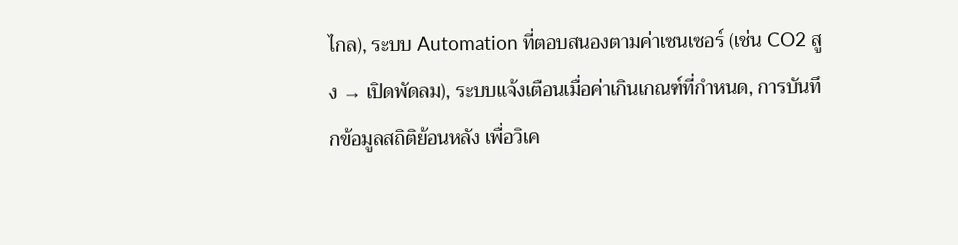ไกล), ระบบ Automation ที่ตอบสนองตามค่าเซนเซอร์ (เช่น CO2 สูง → เปิดพัดลม), ระบบแจ้งเตือนเมื่อค่าเกินเกณฑ์ที่กำหนด, การบันทึกข้อมูลสถิติย้อนหลัง เพื่อวิเค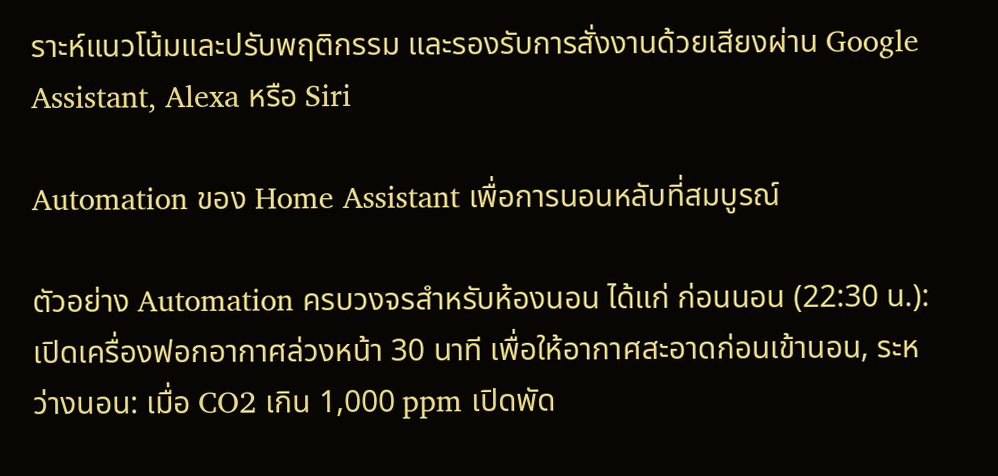ราะห์แนวโน้มและปรับพฤติกรรม และรองรับการสั่งงานด้วยเสียงผ่าน Google Assistant, Alexa หรือ Siri

Automation ของ Home Assistant เพื่อการนอนหลับที่สมบูรณ์

ตัวอย่าง Automation ครบวงจรสำหรับห้องนอน ได้แก่ ก่อนนอน (22:30 น.): เปิดเครื่องฟอกอากาศล่วงหน้า 30 นาที เพื่อให้อากาศสะอาดก่อนเข้านอน, ระหว่างนอน: เมื่อ CO2 เกิน 1,000 ppm เปิดพัด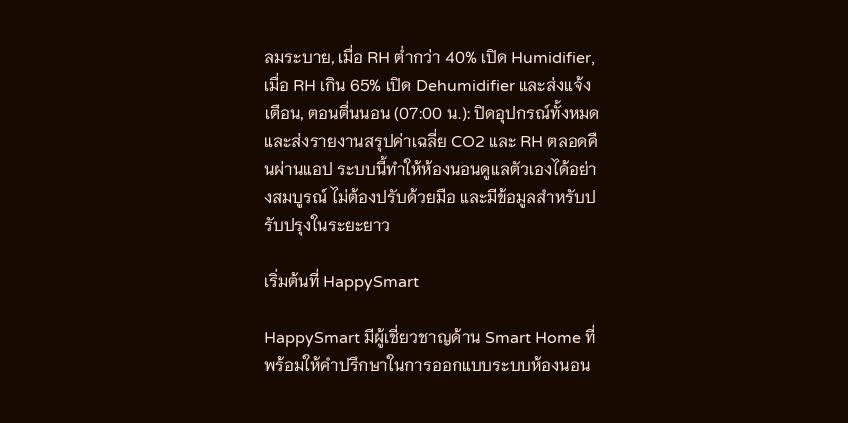ลมระบาย, เมื่อ RH ต่ำกว่า 40% เปิด Humidifier, เมื่อ RH เกิน 65% เปิด Dehumidifier และส่งแจ้งเตือน, ตอนตื่นนอน (07:00 น.): ปิดอุปกรณ์ทั้งหมดและส่งรายงานสรุปค่าเฉลี่ย CO2 และ RH ตลอดคืนผ่านแอป ระบบนี้ทำให้ห้องนอนดูแลตัวเองได้อย่างสมบูรณ์ ไม่ต้องปรับด้วยมือ และมีข้อมูลสำหรับปรับปรุงในระยะยาว

เริ่มต้นที่ HappySmart

HappySmart มีผู้เชี่ยวชาญด้าน Smart Home ที่พร้อมให้คำปรึกษาในการออกแบบระบบห้องนอน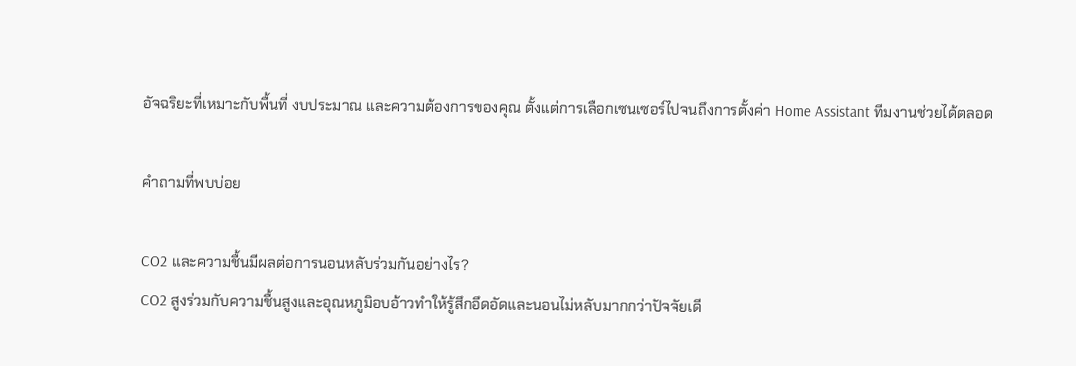อัจฉริยะที่เหมาะกับพื้นที่ งบประมาณ และความต้องการของคุณ ตั้งแต่การเลือกเซนเซอร์ไปจนถึงการตั้งค่า Home Assistant ทีมงานช่วยได้ตลอด

คำถามที่พบบ่อย

CO2 และความชื้นมีผลต่อการนอนหลับร่วมกันอย่างไร?
CO2 สูงร่วมกับความชื้นสูงและอุณหภูมิอบอ้าวทำให้รู้สึกอึดอัดและนอนไม่หลับมากกว่าปัจจัยเดี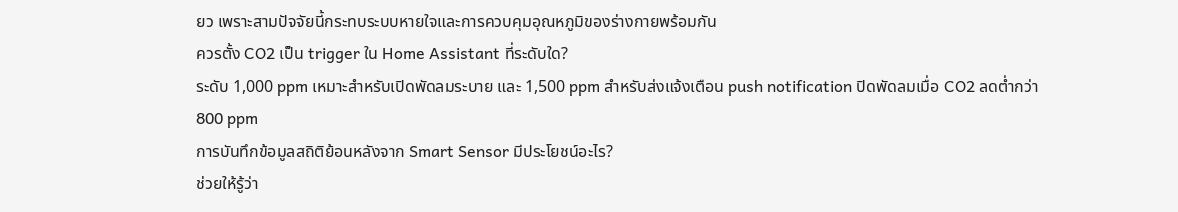ยว เพราะสามปัจจัยนี้กระทบระบบหายใจและการควบคุมอุณหภูมิของร่างกายพร้อมกัน
ควรตั้ง CO2 เป็น trigger ใน Home Assistant ที่ระดับใด?
ระดับ 1,000 ppm เหมาะสำหรับเปิดพัดลมระบาย และ 1,500 ppm สำหรับส่งแจ้งเตือน push notification ปิดพัดลมเมื่อ CO2 ลดต่ำกว่า 800 ppm
การบันทึกข้อมูลสถิติย้อนหลังจาก Smart Sensor มีประโยชน์อะไร?
ช่วยให้รู้ว่า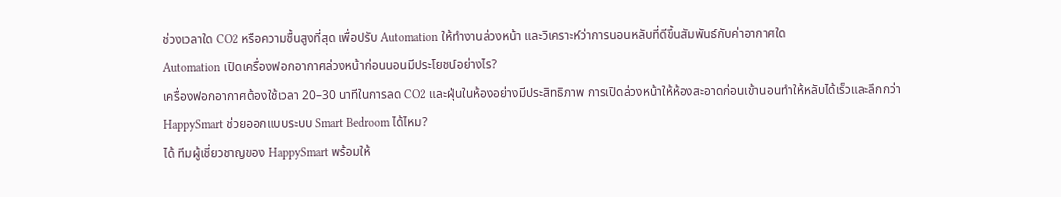ช่วงเวลาใด CO2 หรือความชื้นสูงที่สุด เพื่อปรับ Automation ให้ทำงานล่วงหน้า และวิเคราะห์ว่าการนอนหลับที่ดีขึ้นสัมพันธ์กับค่าอากาศใด
Automation เปิดเครื่องฟอกอากาศล่วงหน้าก่อนนอนมีประโยชน์อย่างไร?
เครื่องฟอกอากาศต้องใช้เวลา 20–30 นาทีในการลด CO2 และฝุ่นในห้องอย่างมีประสิทธิภาพ การเปิดล่วงหน้าให้ห้องสะอาดก่อนเข้านอนทำให้หลับได้เร็วและลึกกว่า
HappySmart ช่วยออกแบบระบบ Smart Bedroom ได้ไหม?
ได้ ทีมผู้เชี่ยวชาญของ HappySmart พร้อมให้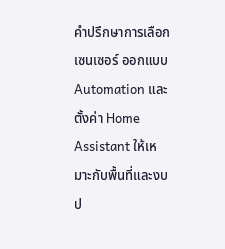คำปรึกษาการเลือกเซนเซอร์ ออกแบบ Automation และตั้งค่า Home Assistant ให้เหมาะกับพื้นที่และงบป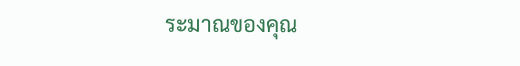ระมาณของคุณ